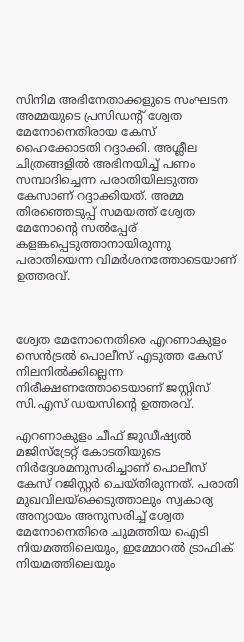സിനിമ അഭിനേതാക്കളുടെ സംഘടന അമ്മയുടെ പ്രസിഡന്റ് ശ്വേത മേനോനെതിരായ കേസ് ഹൈക്കോടതി റദ്ദാക്കി. അശ്ലീല ചിത്രങ്ങളില്‍ അഭിനയിച്ച് പണം സമ്പാദിച്ചെന്ന പരാതിയിലടുത്ത കേസാണ് റദ്ദാക്കിയത്. അമ്മ തിരഞ്ഞെടുപ്പ് സമയത്ത് ശ്വേത മേനോന്റെ സല്‍പ്പേര് കളങ്കപ്പെടുത്താനായിരുന്നു പരാതിയെന്ന വിമർശനത്തോടെയാണ് ഉത്തരവ്.



ശ്വേത മേനോനെതിരെ എറണാകുളം സെൻട്രൽ പൊലീസ് എടുത്ത കേസ് നിലനില്‍ക്കില്ലെന്ന നിരീക്ഷണത്തോടെയാണ് ജസ്റ്റിസ് സി.എസ് ഡയസിന്റെ ഉത്തരവ്.

എറണാകുളം ചീഫ് ജുഡീഷ്യല്‍ മജിസ്‌ട്രേറ്റ് കോടതിയുടെ നിര്‍ദ്ദേശമനുസരിച്ചാണ് പൊലീസ് കേസ് റജിസ്റ്റർ ചെയ്തിരുന്നത്. പരാതി മുഖവിലയ്‌ക്കെടുത്താലും സ്വകാര്യ അന്യായം അനുസരിച്ച് ശ്വേത മേനോനെതിരെ ചുമത്തിയ ഐടി നിയമത്തിലെയും, ഇമ്മോറല്‍ ട്രാഫിക് നിയമത്തിലെയും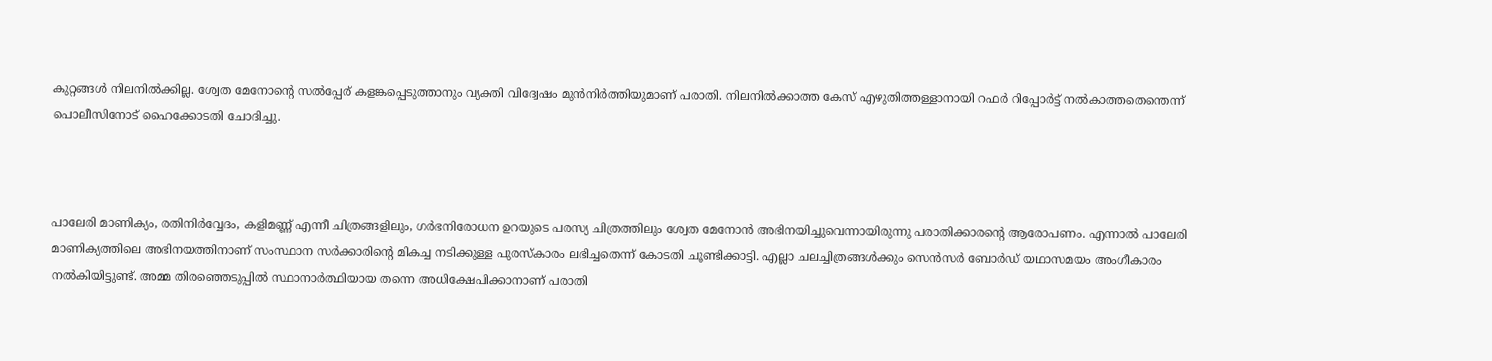കുറ്റങ്ങള്‍ നിലനില്‍ക്കില്ല. ശ്വേത മേനോന്റെ സല്‍പ്പേര് കളങ്കപ്പെടുത്താനും വ്യക്തി വിദ്വേഷം മുന്‍നിര്‍ത്തിയുമാണ് പരാതി. നിലനില്‍ക്കാത്ത കേസ് എഴുതിത്തള്ളാനായി റഫര്‍ റിപ്പോര്‍ട്ട് നല്‍കാത്തതെന്തെന്ന് പൊലീസിനോട് ഹൈക്കോടതി ചോദിച്ചു.



പാലേരി മാണിക്യം, രതിനിര്‍വ്വേദം, കളിമണ്ണ് എന്നീ ചിത്രങ്ങളിലും, ഗര്‍ഭനിരോധന ഉറയുടെ പരസ്യ ചിത്രത്തിലും ശ്വേത മേനോന്‍ അഭിനയിച്ചുവെന്നായിരുന്നു പരാതിക്കാരന്റെ ആരോപണം. എന്നാൽ പാലേരി മാണിക്യത്തിലെ അഭിനയത്തിനാണ് സംസ്ഥാന സര്‍ക്കാരിന്റെ മികച്ച നടിക്കുള്ള പുരസ്‌കാരം ലഭിച്ചതെന്ന് കോടതി ചൂണ്ടിക്കാട്ടി. എല്ലാ ചലച്ചിത്രങ്ങള്‍ക്കും സെന്‍സര്‍ ബോര്‍ഡ് യഥാസമയം അംഗീകാരം നല്‍കിയിട്ടുണ്ട്. അമ്മ തിരഞ്ഞെടുപ്പില്‍ സ്ഥാനാര്‍ത്ഥിയായ തന്നെ അധിക്ഷേപിക്കാനാണ് പരാതി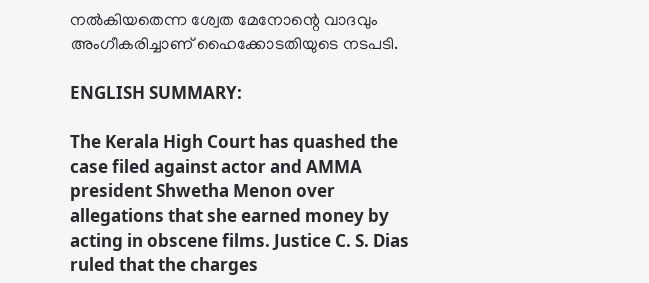നല്‍കിയതെന്ന ശ്വേത മേനോന്റെ വാദവും അംഗീകരിച്ചാണ് ഹൈക്കോടതിയുടെ നടപടി.

ENGLISH SUMMARY:

The Kerala High Court has quashed the case filed against actor and AMMA president Shwetha Menon over allegations that she earned money by acting in obscene films. Justice C. S. Dias ruled that the charges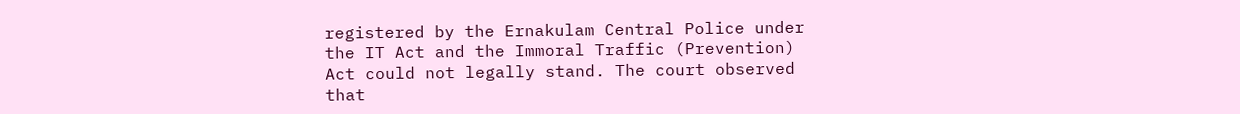registered by the Ernakulam Central Police under the IT Act and the Immoral Traffic (Prevention) Act could not legally stand. The court observed that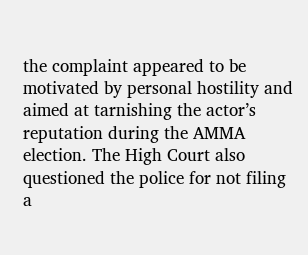the complaint appeared to be motivated by personal hostility and aimed at tarnishing the actor’s reputation during the AMMA election. The High Court also questioned the police for not filing a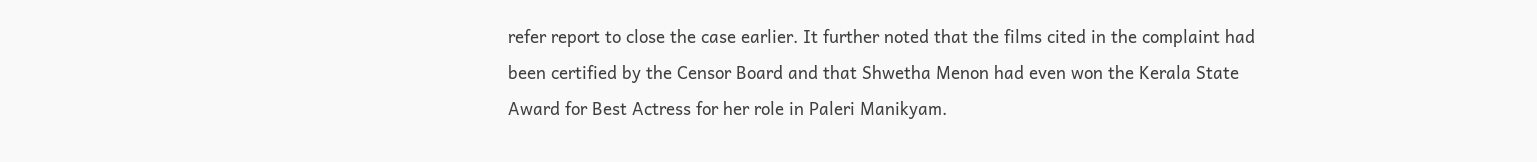refer report to close the case earlier. It further noted that the films cited in the complaint had been certified by the Censor Board and that Shwetha Menon had even won the Kerala State Award for Best Actress for her role in Paleri Manikyam.